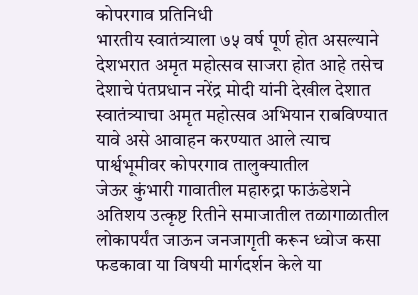कोपरगाव प्रतिनिधी
भारतीय स्वातंत्र्याला ७५ वर्ष पूर्ण होत असल्याने देशभरात अमृत महोत्सव साजरा होत आहे तसेच देशाचे पंतप्रधान नरेंद्र मोदी यांनी देखील देशात स्वातंत्र्याचा अमृत महोत्सव अभियान राबविण्यात यावे असे आवाहन करण्यात आले त्याच पार्श्वभूमीवर कोपरगाव तालुक्यातील
जेऊर कुंभारी गावातील महारुद्रा फाऊंडेशने अतिशय उत्कृष्ट रितीने समाजातील तळागाळातील लोकापर्यंत जाऊन जनजागृती करून ध्वोज कसा फडकावा या विषयी मार्गदर्शन केले या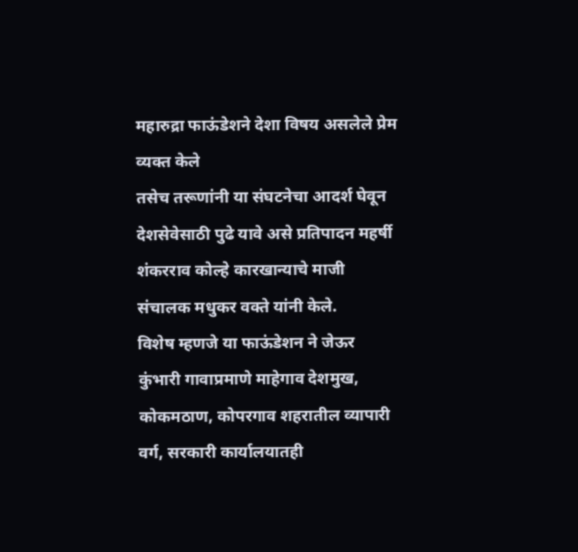महारुद्रा फाऊंडेशने देशा विषय असलेले प्रेम व्यक्त केले
तसेच तरूणांनी या संघटनेचा आदर्श घेवून देशसेवेसाठी पुढे यावे असे प्रतिपादन महर्षी शंकरराव कोल्हे कारखान्याचे माजी संचालक मधुकर वक्ते यांनी केले.
विशेष म्हणजे या फाऊंडेशन ने जेऊर कुंभारी गावाप्रमाणे माहेगाव देशमुख, कोकमठाण, कोपरगाव शहरातील व्यापारी वर्ग, सरकारी कार्यालयातही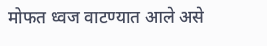मोफत ध्वज वाटण्यात आले असे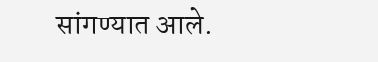सांगण्यात आले.